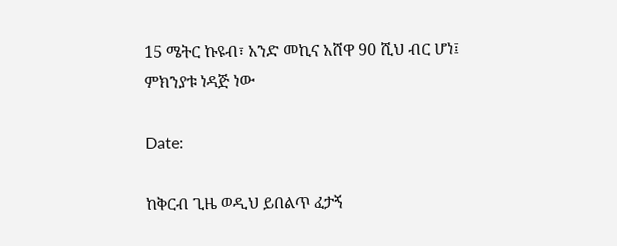15 ሜትር ኩዩብ፣ አንድ መኪና አሸዋ 90 ሺህ ብር ሆነ፤ ምክንያቱ ነዳጅ ነው

Date:

ከቅርብ ጊዜ ወዲህ ይበልጥ ፈታኝ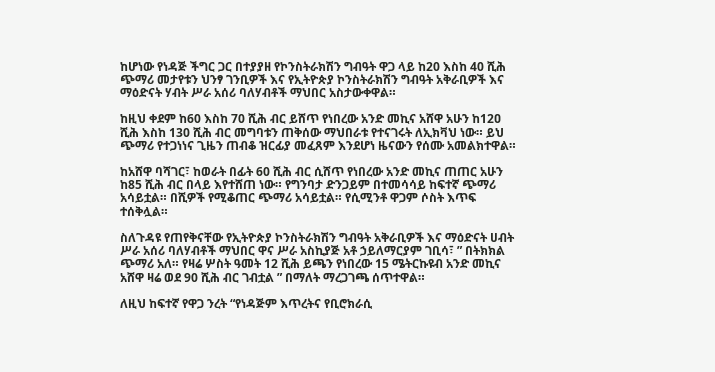ከሆነው የነዳጅ ችግር ጋር በተያያዘ የኮንስትራክሽን ግብዓት ዋጋ ላይ ከ20 እስከ 40 ሺሕ ጭማሪ መታየቱን ህንፃ ገንቢዎች እና የኢትዮጵያ ኮንስትራክሽን ግብዓት አቅራቢዎች እና ማዕድናት ሃብት ሥራ አሰሪ ባለሃብቶች ማህበር አስታውቀዋል።

ከዚህ ቀደም ከ60 እስከ 70 ሺሕ ብር ይሸጥ የነበረው አንድ መኪና አሸዋ አሁን ከ12ዐ ሺሕ እስከ 130 ሺሕ ብር መግባቱን ጠቅሰው ማህበራቱ የተናገሩት ለኢክቫህ ነው። ይህ ጭማሪ የተጋነነና ጊዜን ጠብቆ ዝርፊያ መፈጸም እንደሆነ ዜናውን የሰሙ አመልክተዋል።

ከአሸዋ ባሻገር፣ ከወራት በፊት 60 ሺሕ ብር ሲሸጥ የነበረው አንድ መኪና ጠጠር አሁን ከ85 ሺሕ ብር በላይ እየተሸጠ ነው። የግንባታ ድንጋይም በተመሳሳይ ከፍተኛ ጭማሪ አሳይቷል። በሺዎች የሚቆጠር ጭማሪ አሳይቷል። የሲሚንቶ ዋጋም ሶስት እጥፍ ተሰቅሏል።

ስለጉዳዩ የጠየቅናቸው የኢትዮጵያ ኮንስትራክሽን ግብዓት አቅራቢዎች እና ማዕድናት ሀብት ሥራ አሰሪ ባለሃብቶች ማህበር ዋና ሥራ አስኪያጅ አቶ ኃይለማርያም ገቢሳ፣ ” በትክክል ጭማሪ አለ። የዛሬ ሦስት ዓመት 12 ሺሕ ይጫን የነበረው 15 ሜትርኩዩብ አንድ መኪና አሸዋ ዛሬ ወደ 90 ሺሕ ብር ገብቷል ” በማለት ማረጋገጫ ሰጥተዋል።

ለዚህ ከፍተኛ የዋጋ ንረት “የነዳጅም እጥረትና የቢሮክራሲ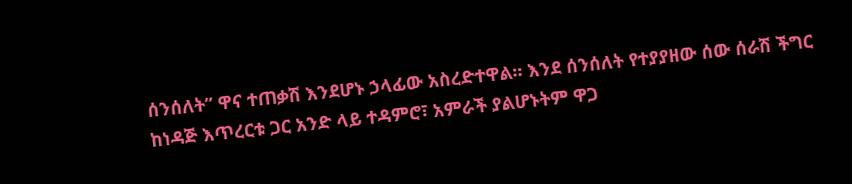ሰንሰለት” ዋና ተጠቃሽ እንደሆኑ ኃላፊው አስረድተዋል። እንደ ሰንሰለት የተያያዘው ሰው ሰራሽ ችግር ከነዳጅ እጥረርቱ ጋር አንድ ላይ ተዳምሮ፣ አምራች ያልሆኑትም ዋጋ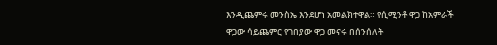እንዲጨምሩ መንስኤ እንደሆነ አመልክተዋል። የሲሚንቶ ዋጋ ከአምራች ዋጋው ሳይጨምር የገበያው ዋጋ መናሩ በሰንሰለት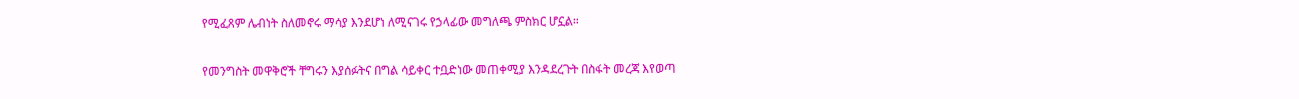የሚፈጸም ሌብነት ስለመኖሩ ማሳያ እንደሆነ ለሚናገሩ የኃላፊው መግለጫ ምስክር ሆኗል።

የመንግስት መዋቅሮች ቸግሩን እያሰፉትና በግል ሳይቀር ተቧድነው መጠቀሚያ እንዳደረጉት በስፋት መረጃ እየወጣ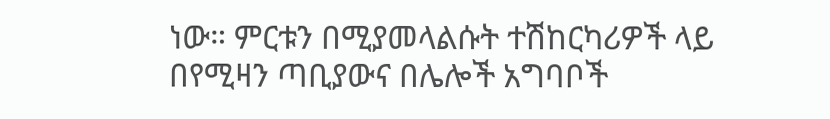ነው። ምርቱን በሚያመላልሱት ተሽከርካሪዎች ላይ በየሚዛን ጣቢያውና በሌሎች አግባቦች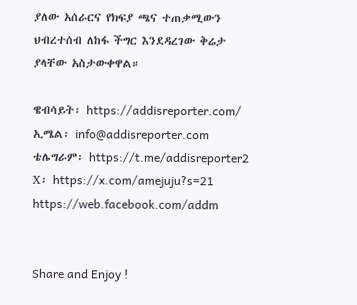ያለው አሰራርና የክፍያ ጫና ተጠቃሚውን ህብረተሰብ ለከፋ ችግር እንደዳረገው ቅሬታ ያላቸው አስታውቀዋል።

ዌብሳይት፡ https://addisreporter.com/
ኢሜል፡ info@addisreporter.com
ቴሌግራም፡ https://t.me/addisreporter2
X፡ https://x.com/amejuju?s=21
https://web.facebook.com/addm


Share and Enjoy !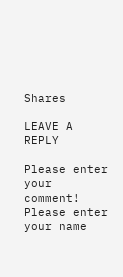Shares

LEAVE A REPLY

Please enter your comment!
Please enter your name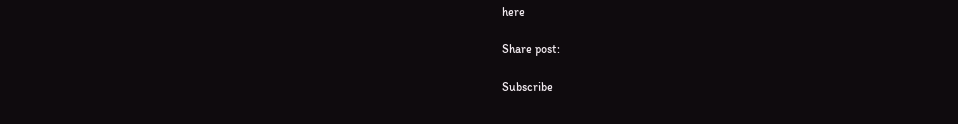here

Share post:

Subscribe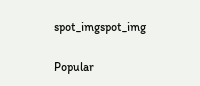spot_imgspot_img

Popular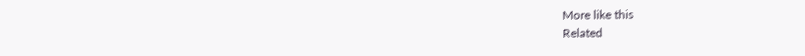More like this
Related